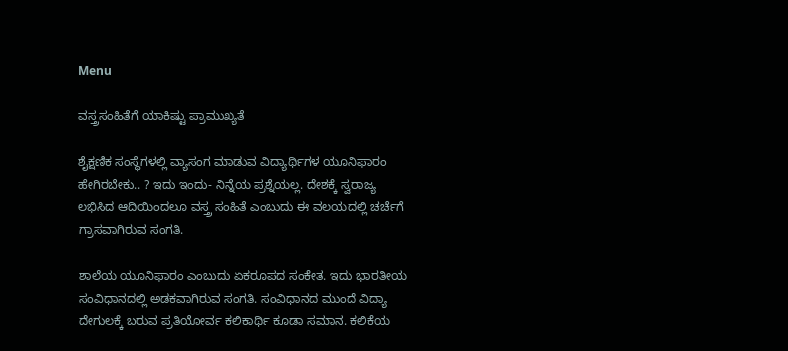Menu

ವಸ್ತ್ರಸಂಹಿತೆಗೆ ಯಾಕಿಷ್ಟು ಪ್ರಾಮುಖ್ಯತೆ

ಶೈಕ್ಷಣಿಕ ಸಂಸ್ಥೆಗಳಲ್ಲಿ ವ್ಯಾಸಂಗ ಮಾಡುವ ವಿದ್ಯಾರ್ಥಿಗಳ ಯೂನಿಫಾರಂ ಹೇಗಿರಬೇಕು.. ? ಇದು ಇಂದು- ನಿನ್ನೆಯ ಪ್ರಶ್ನೆಯಲ್ಲ. ದೇಶಕ್ಕೆ ಸ್ವರಾಜ್ಯ ಲಭಿಸಿದ ಆದಿಯಿಂದಲೂ ವಸ್ತ್ರ ಸಂಹಿತೆ ಎಂಬುದು ಈ ವಲಯದಲ್ಲಿ ಚರ್ಚೆಗೆ ಗ್ರಾಸವಾಗಿರುವ ಸಂಗತಿ.

ಶಾಲೆಯ ಯೂನಿಫಾರಂ ಎಂಬುದು ಏಕರೂಪದ ಸಂಕೇತ. ಇದು ಭಾರತೀಯ ಸಂವಿಧಾನದಲ್ಲಿ ಅಡಕವಾಗಿರುವ ಸಂಗತಿ. ಸಂವಿಧಾನದ ಮುಂದೆ ವಿದ್ಯಾ ದೇಗುಲಕ್ಕೆ ಬರುವ ಪ್ರತಿಯೋರ್ವ ಕಲಿಕಾರ್ಥಿ ಕೂಡಾ ಸಮಾನ. ಕಲಿಕೆಯ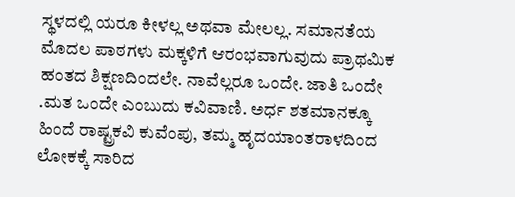ಸ್ಥಳದಲ್ಲಿ ಯರೂ ಕೀಳಲ್ಲ ಅಥವಾ ಮೇಲಲ್ಲ. ಸಮಾನತೆಯ ಮೊದಲ ಪಾಠಗಳು ಮಕ್ಕಳಿಗೆ ಆರಂಭವಾಗುವುದು ಪ್ರಾಥಮಿಕ ಹಂತದ ಶಿಕ್ಷಣದಿಂದಲೇ. ನಾವೆಲ್ಲರೂ ಒಂದೇ. ಜಾತಿ ಒಂದೇ .ಮತ ಒಂದೇ ಎಂಬುದು ಕವಿವಾಣಿ. ಅರ್ಧ ಶತಮಾನಕ್ಕೂ ಹಿಂದೆ ರಾಷ್ಟ್ರಕವಿ ಕುವೆಂಪು, ತಮ್ಮ ಹೃದಯಾಂತರಾಳದಿಂದ ಲೋಕಕ್ಕೆ ಸಾರಿದ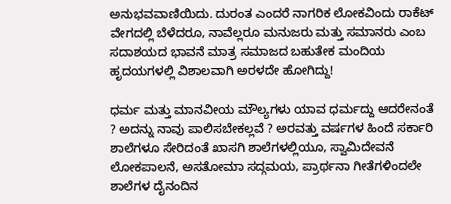ಅನುಭವವಾಣಿಯಿದು. ದುರಂತ ಎಂದರೆ ನಾಗರಿಕ ಲೋಕವಿಂದು ರಾಕೆಟ್ ವೇಗದಲ್ಲಿ ಬೆಳೆದರೂ, ನಾವೆಲ್ಲರೂ ಮನುಜರು ಮತ್ತು ಸಮಾನರು ಎಂಬ ಸದಾಶಯದ ಭಾವನೆ ಮಾತ್ರ ಸಮಾಜದ ಬಹುತೇಕ ಮಂದಿಯ ಹೃದಯಗಳಲ್ಲಿ ವಿಶಾಲವಾಗಿ ಅರಳದೇ ಹೋಗಿದ್ದು!

ಧರ್ಮ ಮತ್ತು ಮಾನವೀಯ ಮೌಲ್ಯಗಳು ಯಾವ ಧರ್ಮದ್ದು ಆದರೇನಂತೆ ? ಅದನ್ನು ನಾವು ಪಾಲಿಸಬೇಕಲ್ಲವೆ ? ಅರವತ್ತು ವರ್ಷಗಳ ಹಿಂದೆ ಸರ್ಕಾರಿ ಶಾಲೆಗಳೂ ಸೇರಿದಂತೆ ಖಾಸಗಿ ಶಾಲೆಗಳಲ್ಲಿಯೂ, ಸ್ವಾಮಿದೇವನೆ ಲೋಕಪಾಲನೆ, ಅಸತೋಮಾ ಸದ್ಗಮಯ, ಪ್ರಾರ್ಥನಾ ಗೀತೆಗಳಿಂದಲೇ ಶಾಲೆಗಳ ದೈನಂದಿನ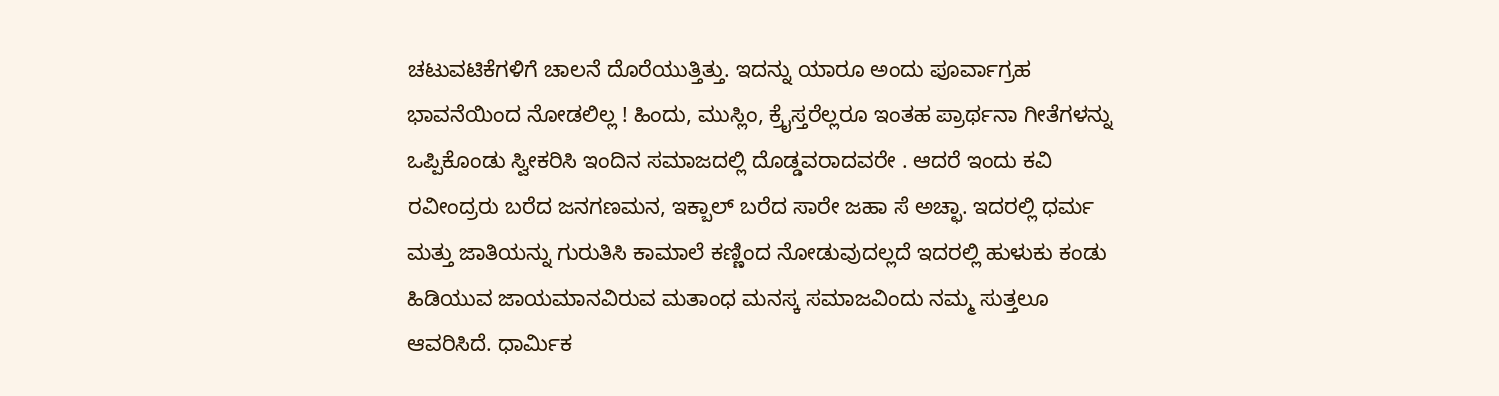ಚಟುವಟಿಕೆಗಳಿಗೆ ಚಾಲನೆ ದೊರೆಯುತ್ತಿತ್ತು. ಇದನ್ನು ಯಾರೂ ಅಂದು ಪೂರ್ವಾಗ್ರಹ ಭಾವನೆಯಿಂದ ನೋಡಲಿಲ್ಲ ! ಹಿಂದು, ಮುಸ್ಲಿಂ, ಕ್ರೈಸ್ತರೆಲ್ಲರೂ ಇಂತಹ ಪ್ರಾರ್ಥನಾ ಗೀತೆಗಳನ್ನು ಒಪ್ಪಿಕೊಂಡು ಸ್ವೀಕರಿಸಿ ಇಂದಿನ ಸಮಾಜದಲ್ಲಿ ದೊಡ್ಡವರಾದವರೇ . ಆದರೆ ಇಂದು ಕವಿ ರವೀಂದ್ರರು ಬರೆದ ಜನಗಣಮನ, ಇಕ್ಬಾಲ್ ಬರೆದ ಸಾರೇ ಜಹಾ ಸೆ ಅಚ್ಛಾ. ಇದರಲ್ಲಿ ಧರ್ಮ ಮತ್ತು ಜಾತಿಯನ್ನು ಗುರುತಿಸಿ ಕಾಮಾಲೆ ಕಣ್ಣಿಂದ ನೋಡುವುದಲ್ಲದೆ ಇದರಲ್ಲಿ ಹುಳುಕು ಕಂಡು ಹಿಡಿಯುವ ಜಾಯಮಾನವಿರುವ ಮತಾಂಧ ಮನಸ್ಕ ಸಮಾಜವಿಂದು ನಮ್ಮ ಸುತ್ತಲೂ ಆವರಿಸಿದೆ. ಧಾರ್ಮಿಕ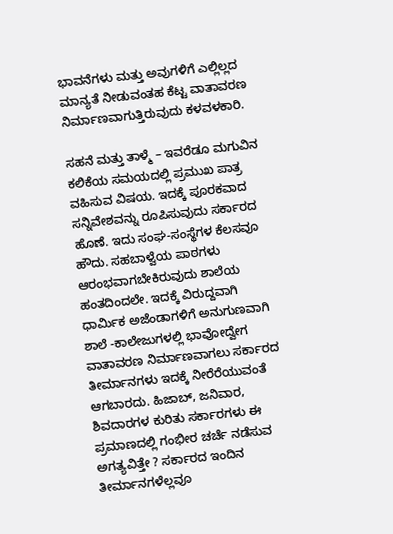ಭಾವನೆಗಳು ಮತ್ತು ಅವುಗಳಿಗೆ ಎಲ್ಲಿಲ್ಲದ ಮಾನ್ಯತೆ ನೀಡುವಂತಹ ಕೆಟ್ಟ ವಾತಾವರಣ ನಿರ್ಮಾಣವಾಗುತ್ತಿರುವುದು ಕಳವಳಕಾರಿ.

ಸಹನೆ ಮತ್ತು ತಾಳ್ಮೆ – ಇವರೆಡೂ ಮಗುವಿನ ಕಲಿಕೆಯ ಸಮಯದಲ್ಲಿ ಪ್ರಮುಖ ಪಾತ್ರ ವಹಿಸುವ ವಿಷಯ. ಇದಕ್ಕೆ ಪೂರಕವಾದ ಸನ್ನಿವೇಶವನ್ನು ರೂಪಿಸುವುದು ಸರ್ಕಾರದ ಹೊಣೆ. ಇದು ಸಂಘ-ಸಂಸ್ಥೆಗಳ ಕೆಲಸವೂ ಹೌದು. ಸಹಬಾಳ್ವೆಯ ಪಾಠಗಳು ಆರಂಭವಾಗಬೇಕಿರುವುದು ಶಾಲೆಯ ಹಂತದಿಂದಲೇ. ಇದಕ್ಕೆ ವಿರುದ್ದವಾಗಿ ಧಾರ್ಮಿಕ ಅಜೆಂಡಾಗಳಿಗೆ ಅನುಗುಣವಾಗಿ ಶಾಲೆ -ಕಾಲೇಜುಗಳಲ್ಲಿ ಭಾವೋದ್ವೇಗ ವಾತಾವರಣ ನಿರ್ಮಾಣವಾಗಲು ಸರ್ಕಾರದ ತೀರ್ಮಾನಗಳು ಇದಕ್ಕೆ ನೀರೆರೆಯುವಂತೆ ಆಗಬಾರದು. ಹಿಜಾಬ್, ಜನಿವಾರ, ಶಿವದಾರಗಳ ಕುರಿತು ಸರ್ಕಾರಗಳು ಈ ಪ್ರಮಾಣದಲ್ಲಿ ಗಂಭೀರ ಚರ್ಚೆ ನಡೆಸುವ ಅಗತ್ಯವಿತ್ತೇ ? ಸರ್ಕಾರದ ಇಂದಿನ ತೀರ್ಮಾನಗಳೆಲ್ಲವೂ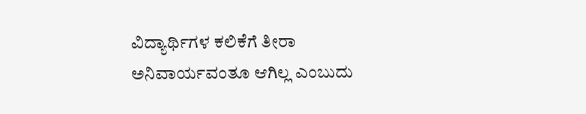ವಿದ್ಯಾರ್ಥಿಗಳ ಕಲಿಕೆಗೆ ತೀರಾ ಅನಿವಾರ್ಯವಂತೂ ಆಗಿಲ್ಲ ಎಂಬುದು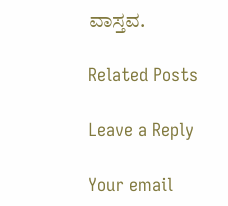ವಾಸ್ತವ.

Related Posts

Leave a Reply

Your email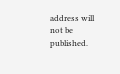address will not be published.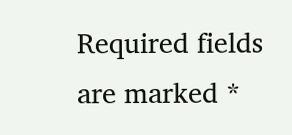Required fields are marked *